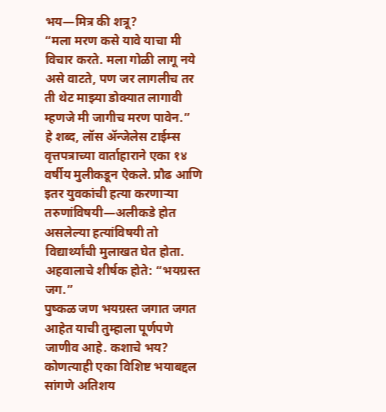भय—मित्र की शत्रू?
“मला मरण कसे यावे याचा मी विचार करते. मला गोळी लागू नये असे वाटते, पण जर लागलीच तर ती थेट माझ्या डोक्यात लागावी म्हणजे मी जागीच मरण पावेन.”
हे शब्द, लॉस ॲन्जेलेस टाईम्स वृत्तपत्राच्या वार्ताहाराने एका १४ वर्षीय मुलीकडून ऐकले. प्रौढ आणि इतर युवकांची हत्या करणाऱ्या तरुणांविषयी—अलीकडे होत असलेल्या हत्यांविषयी तो विद्यार्थ्यांची मुलाखत घेत होता. अहवालाचे शीर्षक होते: “भयग्रस्त जग.”
पुष्कळ जण भयग्रस्त जगात जगत आहेत याची तुम्हाला पूर्णपणे जाणीव आहे. कशाचे भय? कोणत्याही एका विशिष्ट भयाबद्दल सांगणे अतिशय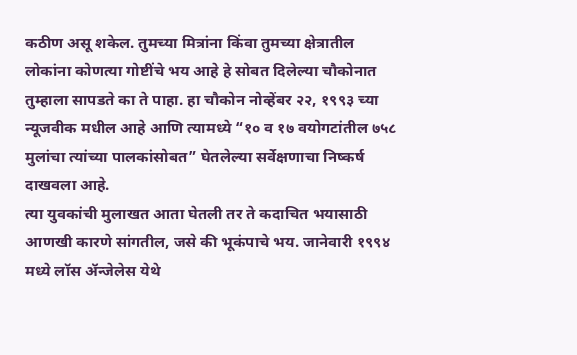कठीण असू शकेल. तुमच्या मित्रांना किंवा तुमच्या क्षेत्रातील लोकांना कोणत्या गोष्टींचे भय आहे हे सोबत दिलेल्या चौकोनात तुम्हाला सापडते का ते पाहा. हा चौकोन नोव्हेंबर २२, १९९३ च्या न्यूजवीक मधील आहे आणि त्यामध्ये “१० व १७ वयोगटांतील ७५८ मुलांचा त्यांच्या पालकांसोबत” घेतलेल्या सर्वेक्षणाचा निष्कर्ष दाखवला आहे.
त्या युवकांची मुलाखत आता घेतली तर ते कदाचित भयासाठी आणखी कारणे सांगतील, जसे की भूकंपाचे भय. जानेवारी १९९४ मध्ये लॉस ॲन्जेलेस येथे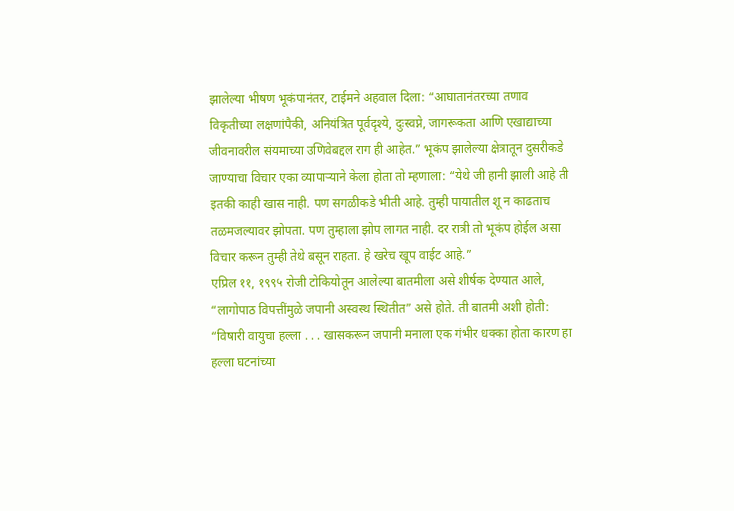झालेल्या भीषण भूकंपानंतर, टाईमने अहवाल दिला: “आघातानंतरच्या तणाव विकृतीच्या लक्षणांपैकी, अनियंत्रित पूर्वदृश्ये, दुःस्वप्ने, जागरूकता आणि एखाद्याच्या जीवनावरील संयमाच्या उणिवेबद्दल राग ही आहेत.” भूकंप झालेल्या क्षेत्रातून दुसरीकडे जाण्याचा विचार एका व्यापाऱ्याने केला होता तो म्हणाला: “येथे जी हानी झाली आहे ती इतकी काही खास नाही. पण सगळीकडे भीती आहे. तुम्ही पायातील शू न काढताच तळमजल्यावर झोपता. पण तुम्हाला झोप लागत नाही. दर रात्री तो भूकंप होईल असा विचार करून तुम्ही तेथे बसून राहता. हे खरेच खूप वाईट आहे.”
एप्रिल ११, १९९५ रोजी टोकियोतून आलेल्या बातमीला असे शीर्षक देण्यात आले, “लागोपाठ विपत्तींमुळे जपानी अस्वस्थ स्थितीत” असे होते. ती बातमी अशी होती: “विषारी वायुचा हल्ला . . . खासकरून जपानी मनाला एक गंभीर धक्का होता कारण हा हल्ला घटनांच्या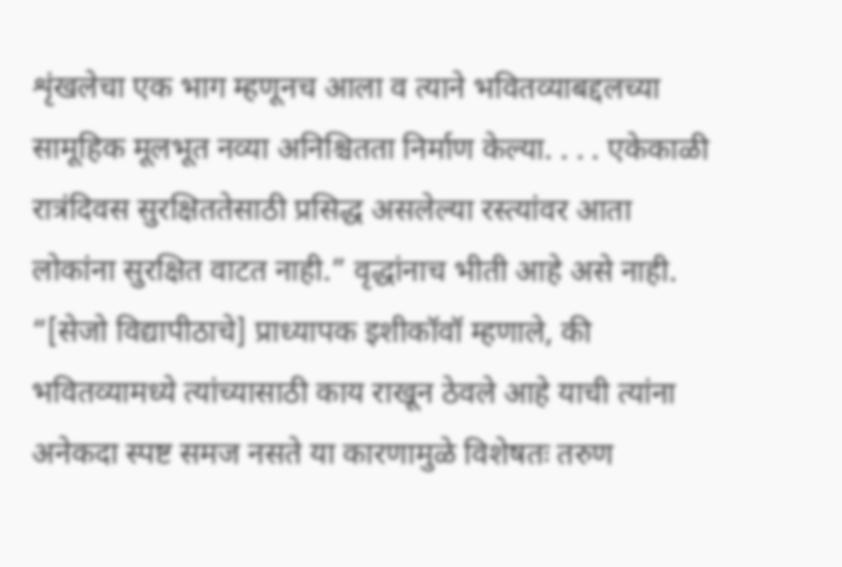शृंखलेचा एक भाग म्हणूनच आला व त्याने भवितव्याबद्दलच्या सामूहिक मूलभूत नव्या अनिश्चितता निर्माण केल्या. . . . एकेकाळी रात्रंदिवस सुरक्षिततेसाठी प्रसिद्ध असलेल्या रस्त्यांवर आता लोकांना सुरक्षित वाटत नाही.” वृद्धांनाच भीती आहे असे नाही. “[सेजो विद्यापीठाचे] प्राध्यापक इशीकॉवॉ म्हणाले, की भवितव्यामध्ये त्यांच्यासाठी काय राखून ठेवले आहे याची त्यांना अनेकदा स्पष्ट समज नसते या कारणामुळे विशेषतः तरुण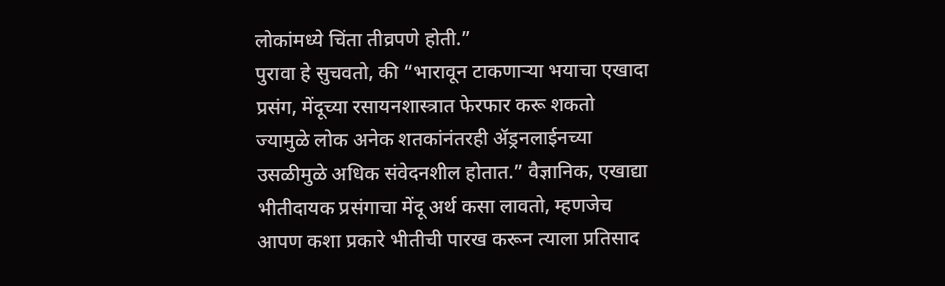लोकांमध्ये चिंता तीव्रपणे होती.”
पुरावा हे सुचवतो, की “भारावून टाकणाऱ्या भयाचा एखादा प्रसंग, मेंदूच्या रसायनशास्त्रात फेरफार करू शकतो ज्यामुळे लोक अनेक शतकांनंतरही ॲड्रनलाईनच्या उसळीमुळे अधिक संवेदनशील होतात.” वैज्ञानिक, एखाद्या भीतीदायक प्रसंगाचा मेंदू अर्थ कसा लावतो, म्हणजेच आपण कशा प्रकारे भीतीची पारख करून त्याला प्रतिसाद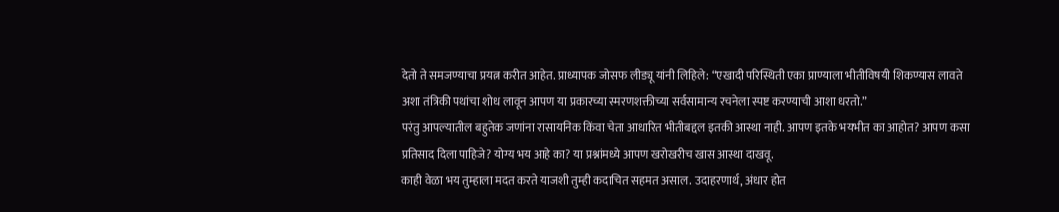देतो ते समजण्याचा प्रयत्न करीत आहेत. प्राध्यापक जोसफ लीड्यू यांनी लिहिले: “एखादी परिस्थिती एका प्राण्याला भीतीविषयी शिकण्यास लावते अशा तंत्रिकी पथांचा शोध लावून आपण या प्रकारच्या स्मरणशक्तीच्या सर्वसामान्य रचनेला स्पष्ट करण्याची आशा धरतो.”
परंतु आपल्यातील बहुतेक जणांना रासायनिक किंवा चेता आधारित भीतीबद्दल इतकी आस्था नाही. आपण इतके भयभीत का आहोत? आपण कसा प्रतिसाद दिला पाहिजे? योग्य भय आहे का? या प्रश्नांमध्ये आपण खरोखरीच खास आस्था दाखवू.
काही वेळा भय तुम्हाला मदत करते याजशी तुम्ही कदाचित सहमत असाल. उदाहरणार्थ, अंधार होत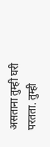असताना तुम्ही घरी परतता. तुम्ही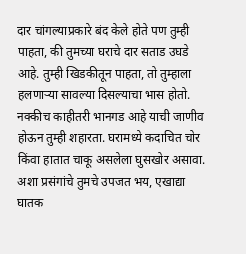दार चांगल्याप्रकारे बंद केले होते पण तुम्ही पाहता, की तुमच्या घराचे दार सताड उघडे आहे. तुम्ही खिडकीतून पाहता, तो तुम्हाला हलणाऱ्या सावल्या दिसल्याचा भास होतो. नक्कीच काहीतरी भानगड आहे याची जाणीव होऊन तुम्ही शहारता. घरामध्ये कदाचित चोर किंवा हातात चाकू असलेला घुसखोर असावा.
अशा प्रसंगांचे तुमचे उपजत भय, एखाद्या घातक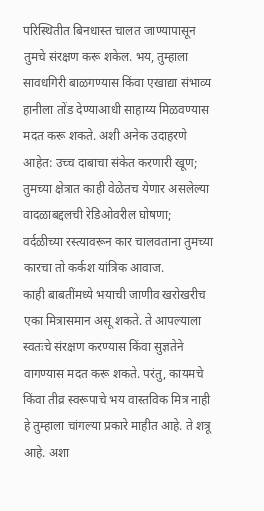परिस्थितीत बिनधास्त चालत जाण्यापासून तुमचे संरक्षण करू शकेल. भय, तुम्हाला सावधगिरी बाळगण्यास किंवा एखाद्या संभाव्य हानीला तोंड देण्याआधी साहाय्य मिळवण्यास मदत करू शकते. अशी अनेक उदाहरणे आहेत: उच्च दाबाचा संकेत करणारी खूण; तुमच्या क्षेत्रात काही वेळेतच येणार असलेल्या वादळाबद्दलची रेडिओवरील घोषणा; वर्दळीच्या रस्त्यावरून कार चालवताना तुमच्या कारचा तो कर्कश यांत्रिक आवाज.
काही बाबतींमध्ये भयाची जाणीव खरोखरीच एका मित्रासमान असू शकते. ते आपल्याला स्वतःचे संरक्षण करण्यास किंवा सुज्ञतेने वागण्यास मदत करू शकते. परंतु, कायमचे किंवा तीव्र स्वरूपाचे भय वास्तविक मित्र नाही हे तुम्हाला चांगल्या प्रकारे माहीत आहे. ते शत्रू आहे. अशा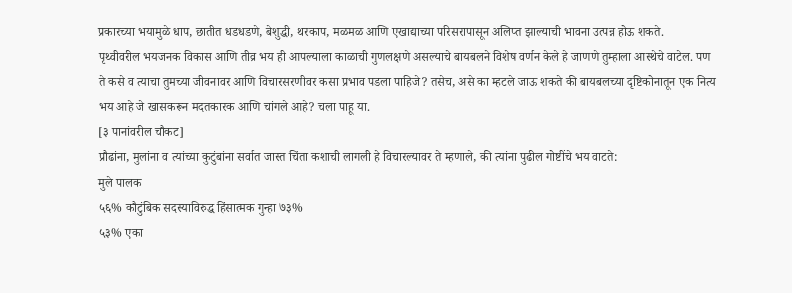प्रकारच्या भयामुळे धाप, छातीत धडधडणे, बेशुद्धी, थरकाप, मळमळ आणि एखाद्याच्या परिसरापासून अलिप्त झाल्याची भावना उत्पन्न होऊ शकते.
पृथ्वीवरील भयजनक विकास आणि तीव्र भय ही आपल्याला काळाची गुणलक्षणे असल्याचे बायबलने विशेष वर्णन केले हे जाणणे तुम्हाला आस्थेचे वाटेल. पण ते कसे व त्याचा तुमच्या जीवनावर आणि विचारसरणीवर कसा प्रभाव पडला पाहिजे? तसेच, असे का म्हटले जाऊ शकते की बायबलच्या दृष्टिकोनातून एक नित्य भय आहे जे खासकरून मदतकारक आणि चांगले आहे? चला पाहू या.
[३ पानांवरील चौकट]
प्रौढांना, मुलांना व त्यांच्या कुटुंबांना सर्वात जास्त चिंता कशाची लागली हे विचारल्यावर ते म्हणाले, की त्यांना पुढील गोष्टींचे भय वाटते:
मुले पालक
५६% कौटुंबिक सदस्याविरुद्ध हिंसात्मक गुन्हा ७३%
५३% एका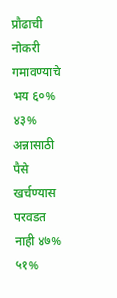प्रौढाची नोकरी गमावण्याचे भय ६०%
४३% अन्नासाठी पैसे खर्चण्यास परवडत नाही ४७%
५१%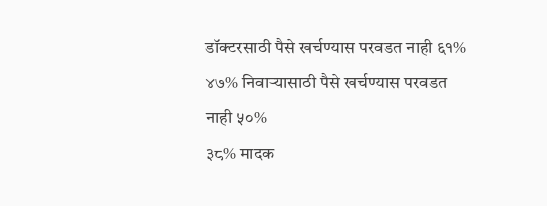डॉक्टरसाठी पैसे खर्चण्यास परवडत नाही ६१%
४७% निवाऱ्यासाठी पैसे खर्चण्यास परवडत नाही ५०%
३८% मादक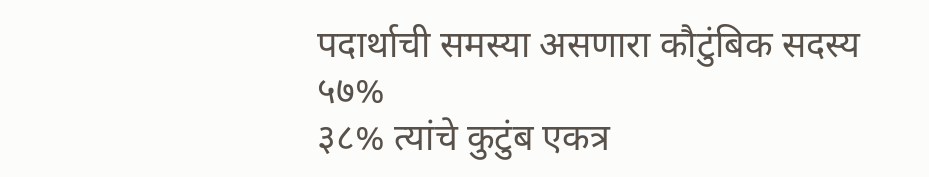पदार्थाची समस्या असणारा कौटुंबिक सदस्य ५७%
३८% त्यांचे कुटुंब एकत्र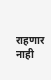राहणार नाही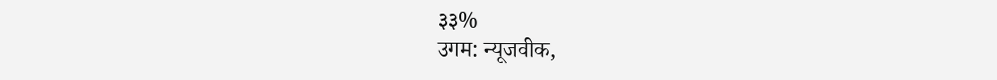३३%
उगम: न्यूजवीक,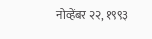नोव्हेंबर २२, १९९३